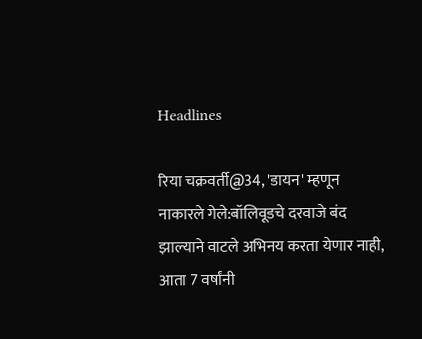Headlines

रिया चक्रवर्ती@34, 'डायन' म्हणून नाकारले गेले:बॉलिवूडचे दरवाजे बंद झाल्याने वाटले अभिनय करता येणार नाही, आता 7 वर्षांनी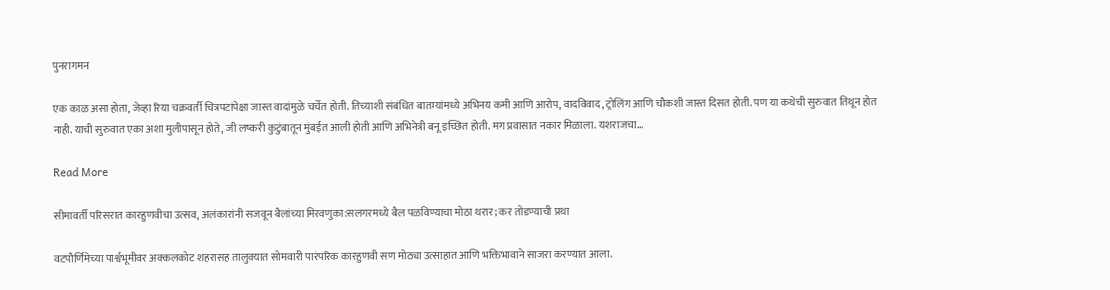पुनरागमन

एक काळ असा होता, जेव्हा रिया चक्रवर्ती चित्रपटांपेक्षा जास्त वादांमुळे चर्चेत होती. तिच्याशी संबंधित बातम्यांमध्ये अभिनय कमी आणि आरोप, वादविवाद, ट्रोलिंग आणि चौकशी जास्त दिसत होती. पण या कथेची सुरुवात तिथून होत नाही. याची सुरुवात एका अशा मुलीपासून होते, जी लष्करी कुटुंबातून मुंबईत आली होती आणि अभिनेत्री बनू इच्छित होती. मग प्रवासात नकार मिळाला. यशराजचा…

Read More

सीमावर्ती परिसरात कारहुणवीचा उत्सव, अलंकारांनी सजवून बैलांच्या मिरवणुका:सलगरमध्ये बैल पळविण्याचा मोठा थरार; कर तोडण्याची प्रथा

वटपौर्णिमेच्या पार्श्वभूमीवर अक्कलकोट शहरासह तालुक्यात सोमवारी पारंपरिक कारहुणवी सण मोठ्या उत्साहात आणि भक्तिभावाने साजरा करण्यात आला.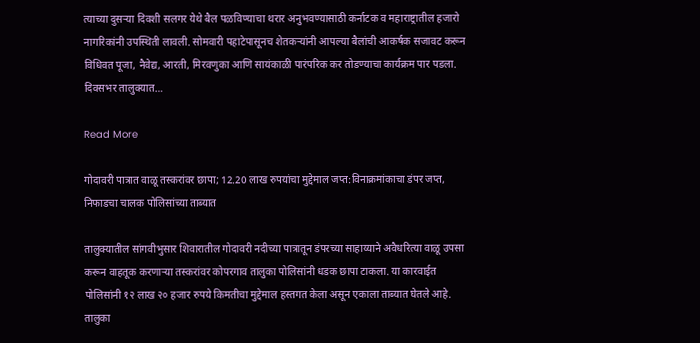त्याच्या दुसऱ्या दिवशी सलगर येथे बैल पळविण्याचा थरार अनुभवण्यासाठी कर्नाटक व महाराष्ट्रातील हजारो नागरिकांनी उपस्थिती लावली. सोमवारी पहाटेपासूनच शेतकऱ्यांनी आपल्या बैलांची आकर्षक सजावट करून विधिवत पूजा, नैवेद्य, आरती, मिरवणुका आणि सायंकाळी पारंपरिक कर तोडण्याचा कार्यक्रम पार पडला. दिवसभर तालुक्यात…

Read More

गोदावरी पात्रात वाळू तस्करांवर छापा; 12.20 लाख रुपयांचा मुद्देमाल जप्त:विनाक्रमांकाचा डंपर जप्त, निफाडचा चालक पोलिसांच्या ताब्यात

तालुक्यातील सांगवीभुसार शिवारातील गोदावरी नदीच्या पात्रातून डंपरच्या साहाय्याने अवैधरित्या वाळू उपसा करून वाहतूक करणाऱ्या तस्करांवर कोपरगाव तालुका पोलिसांनी धडक छापा टाकला. या कारवाईत पोलिसांनी १२ लाख २० हजार रुपये किमतीचा मुद्देमाल हस्तगत केला असून एकाला ताब्यात घेतले आहे. तालुका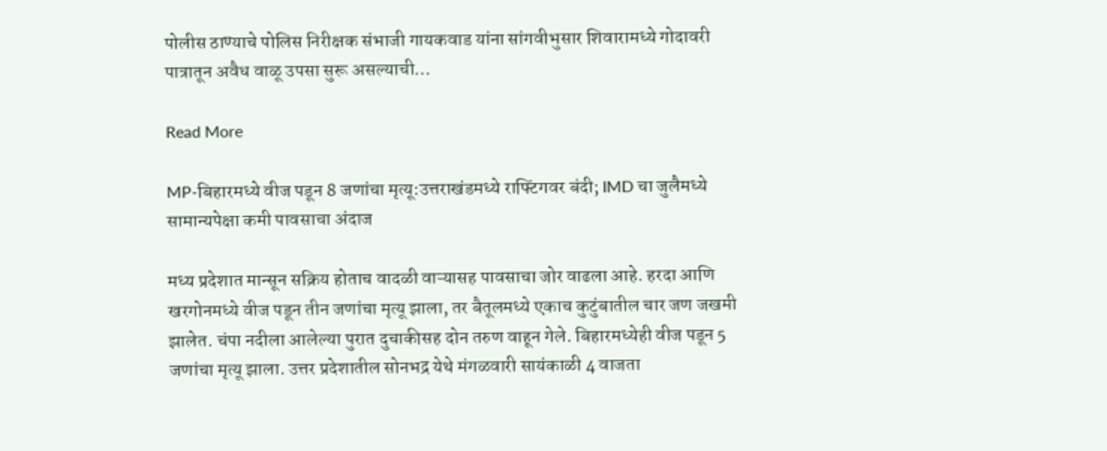पोलीस ठाण्याचे पोलिस निरीक्षक संभाजी गायकवाड यांना सांगवीभुसार शिवारामध्ये गोदावरी पात्रातून अवैध वाळू उपसा सुरू असल्याची…

Read More

MP-बिहारमध्ये वीज पडून 8 जणांचा मृत्यू:उत्तराखंडमध्ये राफ्टिंगवर बंदी; IMD चा जुलैमध्ये सामान्यपेक्षा कमी पावसाचा अंदाज

मध्य प्रदेशात मान्सून सक्रिय होताच वादळी वाऱ्यासह पावसाचा जोर वाढला आहे. हरदा आणि खरगोनमध्ये वीज पडून तीन जणांचा मृत्यू झाला, तर बैतूलमध्ये एकाच कुटुंबातील चार जण जखमी झालेत. चंपा नदीला आलेल्या पुरात दुचाकीसह दोन तरुण वाहून गेले. बिहारमध्येही वीज पडून 5 जणांचा मृत्यू झाला. उत्तर प्रदेशातील सोनभद्र येथे मंगळवारी सायंकाळी 4 वाजता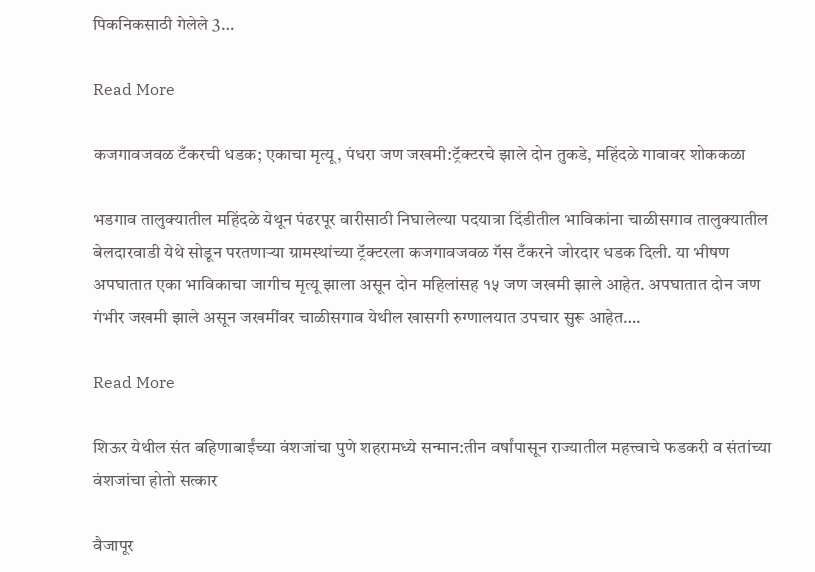पिकनिकसाठी गेलेले 3…

Read More

कजगावजवळ टँकरची धडक; एकाचा मृत्यू, पंधरा जण जखमी:ट्रॅक्टरचे झाले दोन तुकडे, महिंदळे गावावर शोककळा

भडगाव तालुक्यातील महिंदळे येथून पंढरपूर वारीसाठी निघालेल्या पदयात्रा दिंडीतील भाविकांना चाळीसगाव तालुक्यातील बेलदारवाडी येथे सोडून परतणाऱ्या ग्रामस्थांच्या ट्रॅक्टरला कजगावजवळ गॅस टँकरने जोरदार धडक दिली. या भीषण अपघातात एका भाविकाचा जागीच मृत्यू झाला असून दोन महिलांसह १५ जण जखमी झाले आहेत. अपघातात दोन जण गंभीर जखमी झाले असून जखमींवर चाळीसगाव येथील खासगी रुग्णालयात उपचार सुरू आहेत….

Read More

शिऊर येथील संत बहिणाबाईंच्या वंशजांचा पुणे शहरामध्ये सन्मान:तीन वर्षांपासून राज्यातील महत्त्वाचे फडकरी व संतांच्या वंशजांचा होतो सत्कार

वैजापूर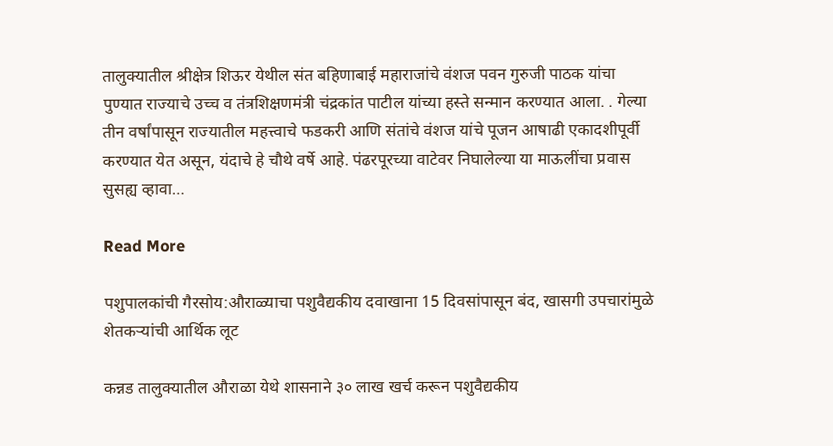तालुक्यातील श्रीक्षेत्र शिऊर येथील संत बहिणाबाई महाराजांचे वंशज पवन गुरुजी पाठक यांचा पुण्यात राज्याचे उच्च व तंत्रशिक्षणमंत्री चंद्रकांत पाटील यांच्या हस्ते सन्मान करण्यात आला. . गेल्या तीन वर्षांपासून राज्यातील महत्त्वाचे फडकरी आणि संतांचे वंशज यांचे पूजन आषाढी एकादशीपूर्वी करण्यात येत असून, यंदाचे हे चौथे वर्षे आहे. पंढरपूरच्या वाटेवर निघालेल्या या माऊलींचा प्रवास सुसह्य व्हावा…

Read More

पशुपालकांची गैरसोय:औराळ्याचा पशुवैद्यकीय दवाखाना 15 दिवसांपासून बंद, खासगी उपचारांमुळे शेतकऱ्यांची आर्थिक लूट

कन्नड तालुक्यातील औराळा येथे शासनाने ३० लाख खर्च करून पशुवैद्यकीय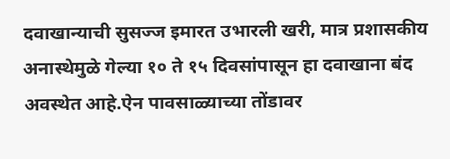दवाखान्याची सुसज्ज इमारत उभारली खरी, मात्र प्रशासकीय अनास्थेमुळे गेल्या १० ते १५ दिवसांपासून हा दवाखाना बंद अवस्थेत आहे.ऐन पावसाळ्याच्या तोंडावर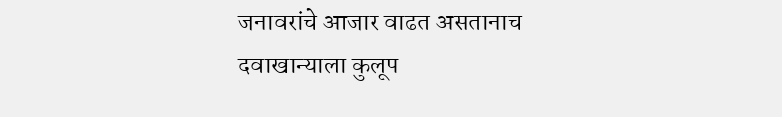जनावरांचे आजार वाढत असतानाच दवाखान्याला कुलूप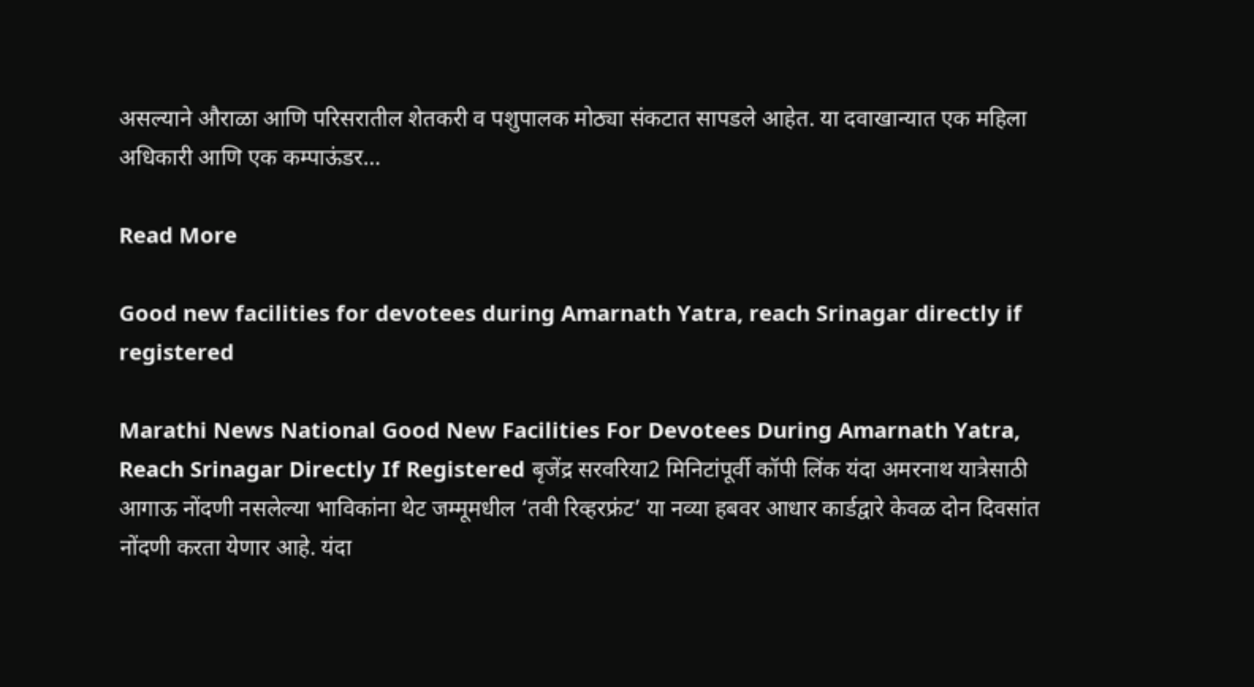असल्याने औराळा आणि परिसरातील शेतकरी व पशुपालक मोठ्या संकटात सापडले आहेत. या दवाखान्यात एक महिला अधिकारी आणि एक कम्पाऊंडर…

Read More

Good new facilities for devotees during Amarnath Yatra, reach Srinagar directly if registered

Marathi News National Good New Facilities For Devotees During Amarnath Yatra, Reach Srinagar Directly If Registered बृजेंद्र सरवरिया2 मिनिटांपूर्वी कॉपी लिंक यंदा अमरनाथ यात्रेसाठी आगाऊ नोंदणी नसलेल्या भाविकांना थेट जम्मूमधील ‘तवी रिव्हरफ्रंट’ या नव्या हबवर आधार कार्डद्वारे केवळ दोन दिवसांत नोंदणी करता येणार आहे. यंदा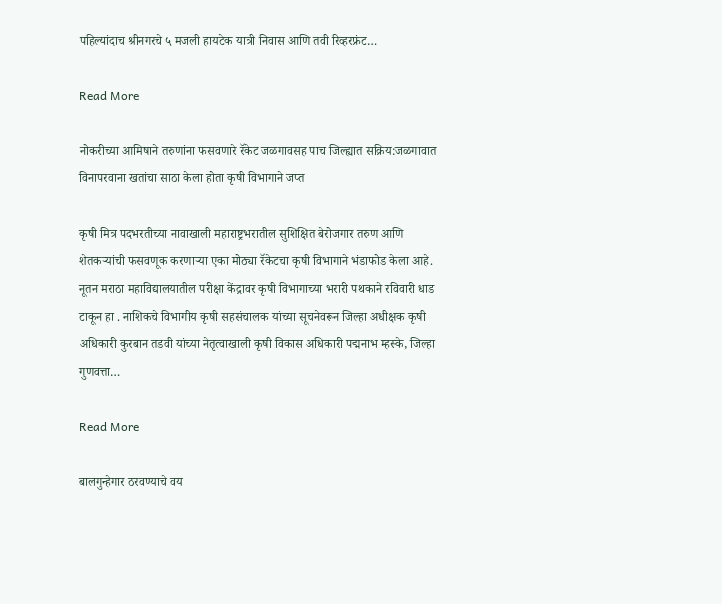पहिल्यांदाच श्रीनगरचे ५ मजली हायटेक यात्री निवास आणि तवी रिव्हरफ्रंट…

Read More

नोकरीच्या आमिषाने तरुणांना फसवणारे रॅकेट जळगावसह पाच जिल्ह्यात सक्रिय:जळगावात विनापरवाना खतांचा साठा केला होता कृषी विभागाने जप्त

कृषी मित्र पदभरतीच्या नावाखाली महाराष्ट्रभरातील सुशिक्षित बेरोजगार तरुण आणि शेतकऱ्यांची फसवणूक करणाऱ्या एका मोठ्या रॅकेटचा कृषी विभागाने भंडाफोड केला आहे. नूतन मराठा महाविद्यालयातील परीक्षा केंद्रावर कृषी विभागाच्या भरारी पथकाने रविवारी धाड टाकून हा . नाशिकचे विभागीय कृषी सहसंचालक यांच्या सूचनेवरून जिल्हा अधीक्षक कृषी अधिकारी कुरबान तडवी यांच्या नेतृत्वाखाली कृषी विकास अधिकारी पद्मनाभ म्हस्के, जिल्हा गुणवत्ता…

Read More

बालगुन्हेगार ठरवण्याचे वय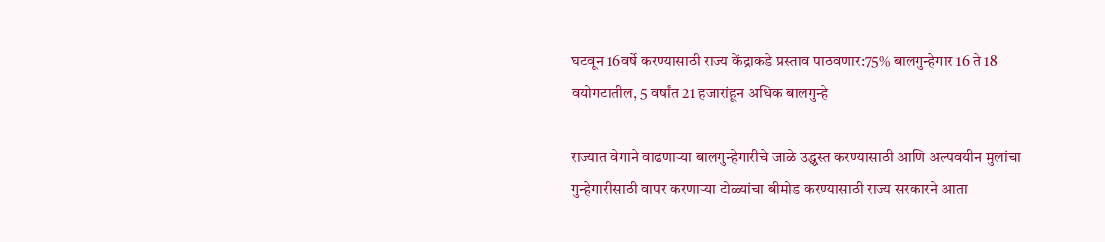घटवून 16वर्षे करण्यासाठी राज्य केंद्राकडे प्रस्ताव पाठवणार:75% बालगुन्हेगार 16 ते 18 वयोगटातील, 5 वर्षांत 21 हजारांहून अधिक बालगुन्हे

राज्यात वेगाने वाढणाऱ्या बालगुन्हेगारीचे जाळे उद्ध्वस्त करण्यासाठी आणि अल्पवयीन मुलांचा गुन्हेगारीसाठी वापर करणाऱ्या टोळ्यांचा बीमोड करण्यासाठी राज्य सरकारने आता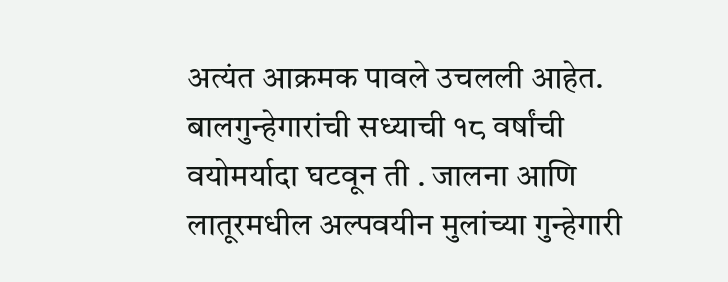अत्यंत आक्रमक पावले उचलली आहेत. बालगुन्हेगारांची सध्याची १८ वर्षांची वयोमर्यादा घटवून ती . जालना आणि लातूरमधील अल्पवयीन मुलांच्या गुन्हेगारी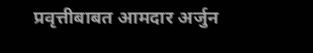प्रवृत्तीबाबत आमदार अर्जुन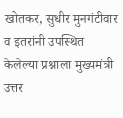खोतकर, सुधीर मुनगंटीवार व इतरांनी उपस्थित केलेल्या प्रश्नाला मुख्यमंत्री उत्तर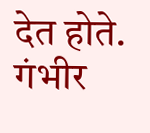देत होते. गंभीर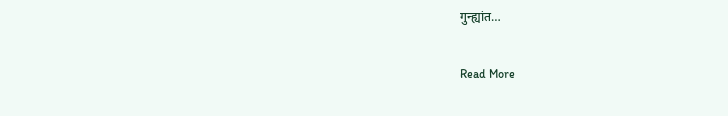गुन्ह्यांत…

Read More